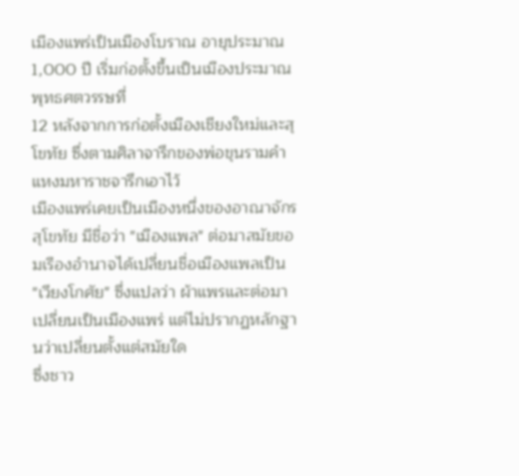เมืองแพร่เป็นเมืองโบราณ อายุประมาณ 1,000 ปี เริ่มก่อตั้งขึ้นเป็นเมืองประมาณพุทธศตวรรษที่
12 หลังจากการก่อตั้งเมืองเชียงใหม่และสุโขทัย ซึ่งตามศิลาจารึกของพ่อขุนรามคำแหงมหาราชจารึกเอาไว้
เมืองแพร่เคยเป็นเมืองหนึ่งของอาณาจักรสุโขทัย มีชื่อว่า "เมืองแพล" ต่อมาสมัยขอมเรืองอำนาจได้เปลี่ยนชื่อเมืองแพลเป็น
"เวียงโกศัย" ซึ่งแปลว่า ผ้าแพรและต่อมาเปลี่ยนเป็นเมืองแพร่ แต่ไม่ปรากฏหลักฐานว่าเปลี่ยนตั้งแต่สมัยใด
ซึ่งชาว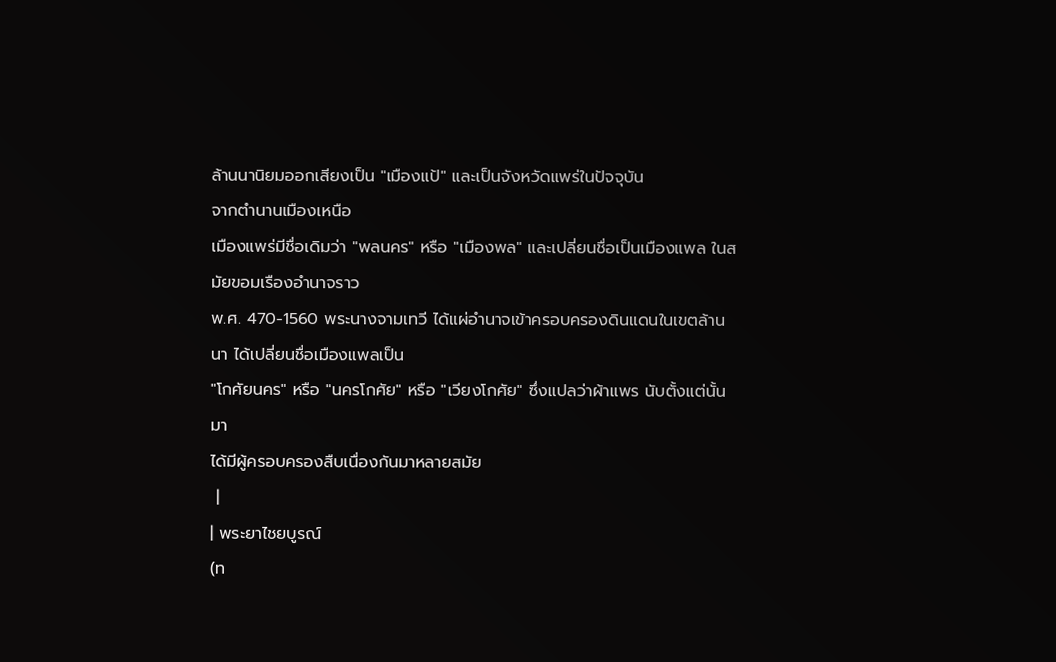ล้านนานิยมออกเสียงเป็น "เมืองแป้" และเป็นจังหวัดแพร่ในปัจจุบัน
จากตำนานเมืองเหนือ
เมืองแพร่มีชื่อเดิมว่า "พลนคร" หรือ "เมืองพล" และเปลี่ยนชื่อเป็นเมืองแพล ในสมัยขอมเรืองอำนาจราว
พ.ศ. 470-1560 พระนางจามเทวี ได้แผ่อำนาจเข้าครอบครองดินแดนในเขตล้านนา ได้เปลี่ยนชื่อเมืองแพลเป็น
"โกศัยนคร" หรือ "นครโกศัย" หรือ "เวียงโกศัย" ซึ่งแปลว่าผ้าแพร นับตั้งแต่นั้นมา
ได้มีผู้ครอบครองสืบเนื่องกันมาหลายสมัย
 |
| พระยาไชยบูรณ์
(ท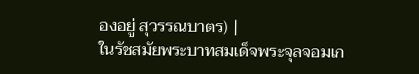องอยู่ สุวรรณบาตร) |
ในรัชสมัยพระบาทสมเด็จพระจุลจอมเก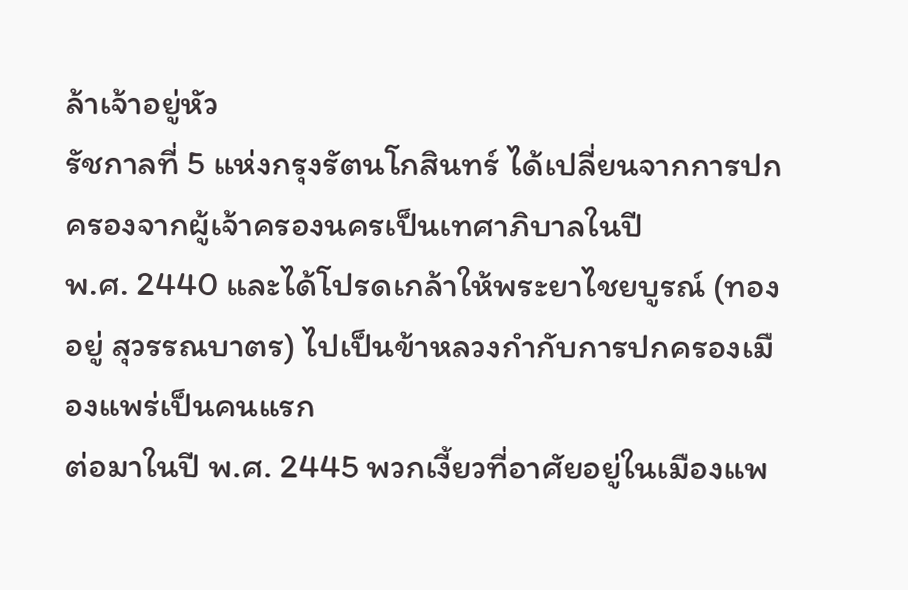ล้าเจ้าอยู่หัว
รัชกาลที่ 5 แห่งกรุงรัตนโกสินทร์ ได้เปลี่ยนจากการปกครองจากผู้เจ้าครองนครเป็นเทศาภิบาลในปี
พ.ศ. 2440 และได้โปรดเกล้าให้พระยาไชยบูรณ์ (ทองอยู่ สุวรรณบาตร) ไปเป็นข้าหลวงกำกับการปกครองเมืองแพร่เป็นคนแรก
ต่อมาในปี พ.ศ. 2445 พวกเงี้ยวที่อาศัยอยู่ในเมืองแพ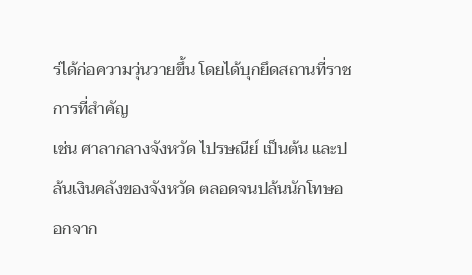ร่ได้ก่อความวุ่นวายขึ้น โดยได้บุกยึดสถานที่ราชการที่สำคัญ
เช่น ศาลากลางจังหวัด ไปรษณีย์ เป็นต้น และปล้นเงินคลังของจังหวัด ตลอดจนปล้นนักโทษออกจาก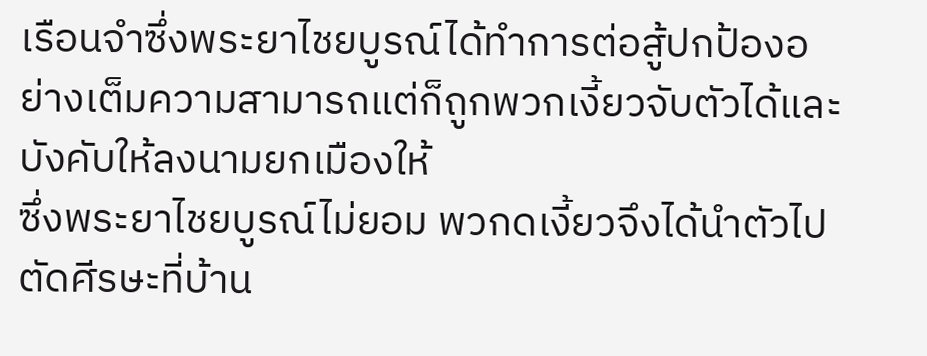เรือนจำซึ่งพระยาไชยบูรณ์ได้ทำการต่อสู้ปกป้องอย่างเต็มความสามารถแต่ก็ถูกพวกเงี้ยวจับตัวได้และบังคับให้ลงนามยกเมืองให้
ซึ่งพระยาไชยบูรณ์ไม่ยอม พวกดเงี้ยวจึงได้นำตัวไปตัดศีรษะที่บ้าน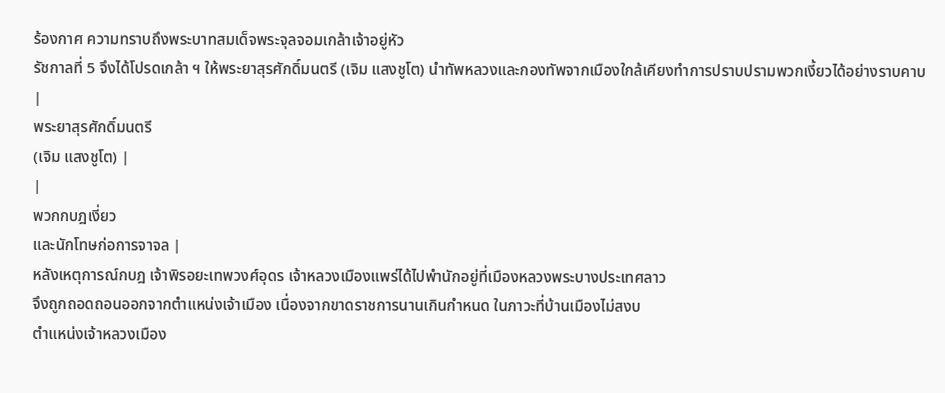ร้องกาศ ความทราบถึงพระบาทสมเด็จพระจุลจอมเกล้าเจ้าอยู่หัว
รัชกาลที่ 5 จึงได้โปรดเกล้า ฯ ให้พระยาสุรศักดิ์มนตรี (เจิม แสงชูโต) นำทัพหลวงและกองทัพจากเมืองใกล้เคียงทำการปราบปรามพวกเงี้ยวได้อย่างราบคาบ
|
พระยาสุรศักดิ์มนตรี
(เจิม แสงชูโต) |
|
พวกกบฎเงี่ยว
และนักโทษก่อการจาจล |
หลังเหตุการณ์กบฎ เจ้าพิรอยะเทพวงศ์อุดร เจ้าหลวงเมืองแพร่ได้ไปพำนักอยู่ที่เมืองหลวงพระบางประเทศลาว
จึงถูกถอดถอนออกจากตำแหน่งเจ้าเมือง เนื่องจากขาดราชการนานเกินกำหนด ในภาวะที่บ้านเมืองไม่สงบ
ตำแหน่งเจ้าหลวงเมือง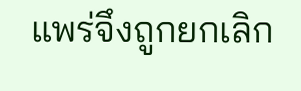แพร่จึงถูกยกเลิก